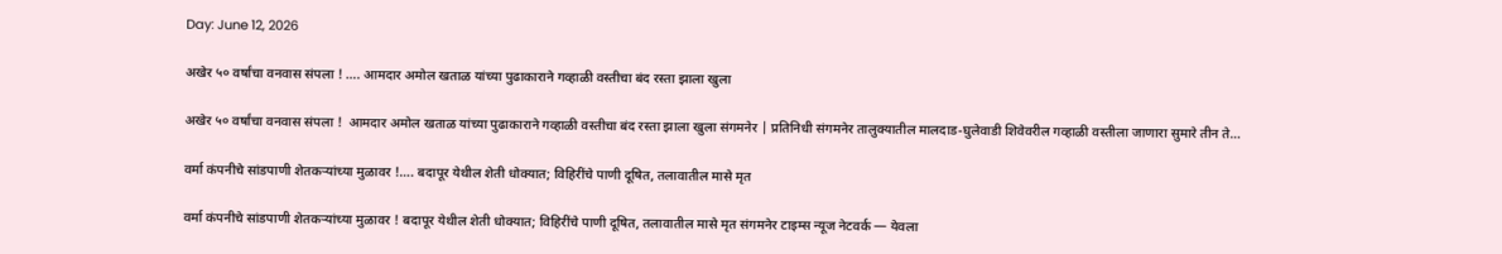Day: June 12, 2026

अखेर ५० वर्षांचा वनवास संपला ! …. आमदार अमोल खताळ यांच्या पुढाकाराने गव्हाळी वस्तीचा बंद रस्ता झाला खुला

अखेर ५० वर्षांचा वनवास संपला !  आमदार अमोल खताळ यांच्या पुढाकाराने गव्हाळी वस्तीचा बंद रस्ता झाला खुला संगमनेर | प्रतिनिधी संगमनेर तालुक्यातील मालदाड-घुलेवाडी शिवेवरील गव्हाळी वस्तीला जाणारा सुमारे तीन ते…

वर्मा कंपनीचे सांडपाणी शेतकऱ्यांच्या मुळावर !…. बदापूर येथील शेती धोक्यात; विहिरींचे पाणी दूषित, तलावातील मासे मृत

वर्मा कंपनीचे सांडपाणी शेतकऱ्यांच्या मुळावर ! बदापूर येथील शेती धोक्यात; विहिरींचे पाणी दूषित, तलावातील मासे मृत संगमनेर टाइम्स न्यूज नेटवर्क — येवला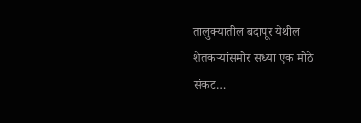तालुक्यातील बदापूर येथील शेतकऱ्यांसमोर सध्या एक मोठे संकट…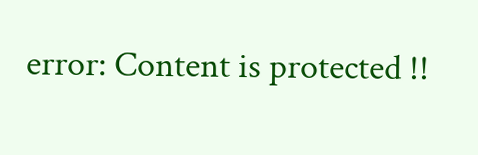error: Content is protected !!